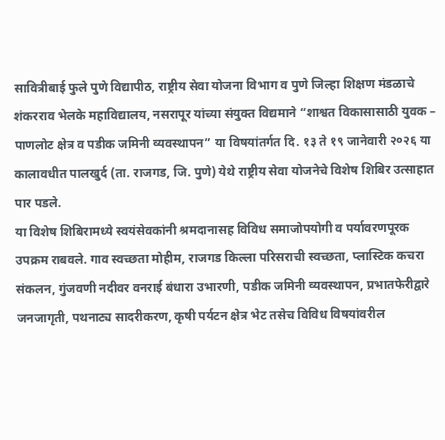सावित्रीबाई फुले पुणे विद्यापीठ, राष्ट्रीय सेवा योजना विभाग व पुणे जिल्हा शिक्षण मंडळाचे शंकरराव भेलके महाविद्यालय, नसरापूर यांच्या संयुक्त विद्यमाने “शाश्वत विकासासाठी युवक – पाणलोट क्षेत्र व पडीक जमिनी व्यवस्थापन” या विषयांतर्गत दि. १३ ते १९ जानेवारी २०२६ या कालावधीत पालखुर्द (ता. राजगड, जि. पुणे) येथे राष्ट्रीय सेवा योजनेचे विशेष शिबिर उत्साहात पार पडले.
या विशेष शिबिरामध्ये स्वयंसेवकांनी श्रमदानासह विविध समाजोपयोगी व पर्यावरणपूरक उपक्रम राबवले. गाव स्वच्छता मोहीम, राजगड किल्ला परिसराची स्वच्छता, प्लास्टिक कचरा संकलन, गुंजवणी नदीवर वनराई बंधारा उभारणी, पडीक जमिनी व्यवस्थापन, प्रभातफेरीद्वारे जनजागृती, पथनाट्य सादरीकरण, कृषी पर्यटन क्षेत्र भेट तसेच विविध विषयांवरील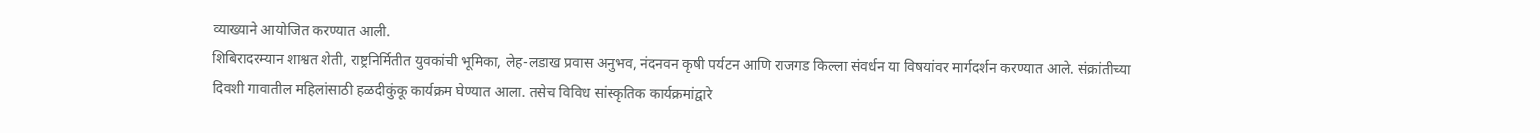व्याख्याने आयोजित करण्यात आली.
शिबिरादरम्यान शाश्वत शेती, राष्ट्रनिर्मितीत युवकांची भूमिका, लेह-लडाख प्रवास अनुभव, नंदनवन कृषी पर्यटन आणि राजगड किल्ला संवर्धन या विषयांवर मार्गदर्शन करण्यात आले. संक्रांतीच्या दिवशी गावातील महिलांसाठी हळदीकुंकू कार्यक्रम घेण्यात आला. तसेच विविध सांस्कृतिक कार्यक्रमांद्वारे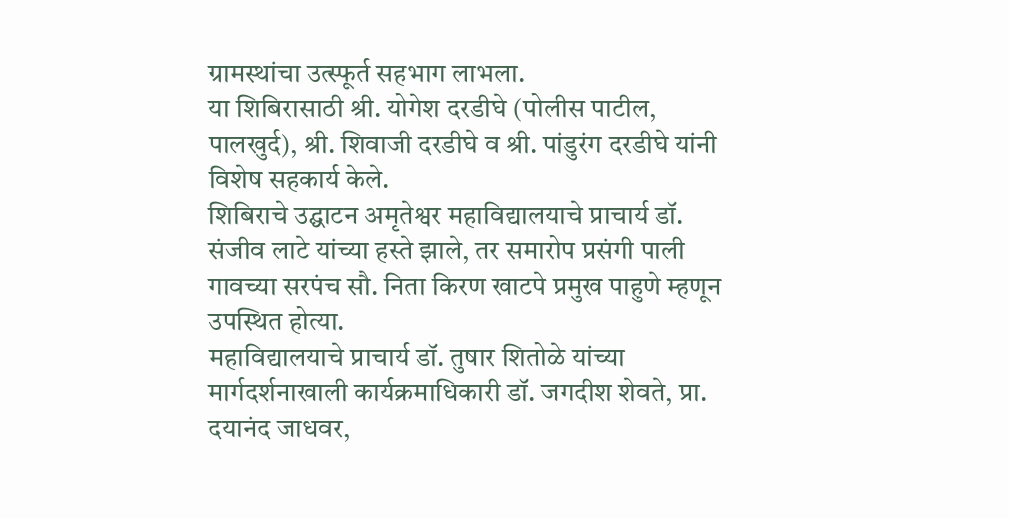ग्रामस्थांचा उत्स्फूर्त सहभाग लाभला.
या शिबिरासाठी श्री. योगेश दरडीघे (पोलीस पाटील, पालखुर्द), श्री. शिवाजी दरडीघे व श्री. पांडुरंग दरडीघे यांनी विशेष सहकार्य केले.
शिबिराचे उद्घाटन अमृतेश्वर महाविद्यालयाचे प्राचार्य डॉ. संजीव लाटे यांच्या हस्ते झाले, तर समारोप प्रसंगी पाली गावच्या सरपंच सौ. निता किरण खाटपे प्रमुख पाहुणे म्हणून उपस्थित होत्या.
महाविद्यालयाचे प्राचार्य डॉ. तुषार शितोळे यांच्या मार्गदर्शनाखाली कार्यक्रमाधिकारी डॉ. जगदीश शेवते, प्रा. दयानंद जाधवर,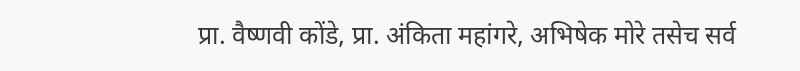प्रा. वैष्णवी कोंडे, प्रा. अंकिता महांगरे, अभिषेक मोरे तसेच सर्व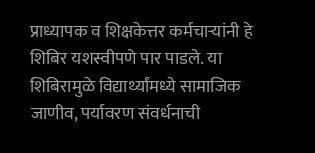प्राध्यापक व शिक्षकेत्तर कर्मचाऱ्यांनी हे शिबिर यशस्वीपणे पार पाडले. या शिबिरामुळे विद्यार्थ्यांमध्ये सामाजिक जाणीव, पर्यावरण संवर्धनाची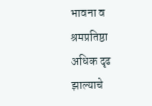भावना व श्रमप्रतिष्ठा अधिक दृढ झाल्याचे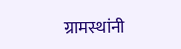ग्रामस्थांनी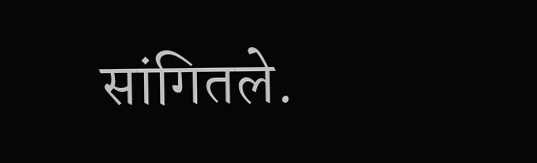सांगितले.